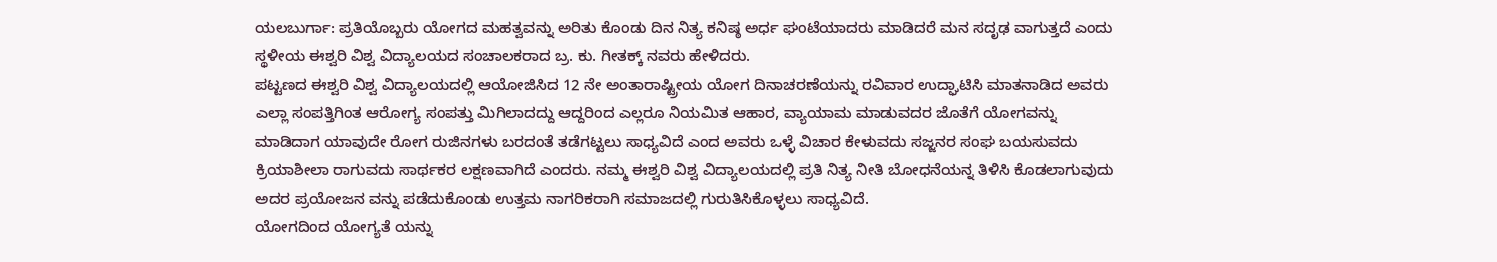ಯಲಬುರ್ಗಾ: ಪ್ರತಿಯೊಬ್ಬರು ಯೋಗದ ಮಹತ್ವವನ್ನು ಅರಿತು ಕೊಂಡು ದಿನ ನಿತ್ಯ ಕನಿಷ್ಠ ಅರ್ಧ ಘಂಟೆಯಾದರು ಮಾಡಿದರೆ ಮನ ಸದೃಢ ವಾಗುತ್ತದೆ ಎಂದು ಸ್ಥಳೀಯ ಈಶ್ವರಿ ವಿಶ್ವ ವಿದ್ಯಾಲಯದ ಸಂಚಾಲಕರಾದ ಬ್ರ. ಕು. ಗೀತಕ್ಕ್ ನವರು ಹೇಳಿದರು.
ಪಟ್ಟಣದ ಈಶ್ವರಿ ವಿಶ್ವ ವಿದ್ಯಾಲಯದಲ್ಲಿ ಆಯೋಜಿಸಿದ 12 ನೇ ಅಂತಾರಾಷ್ಟ್ರೀಯ ಯೋಗ ದಿನಾಚರಣೆಯನ್ನು ರವಿವಾರ ಉದ್ಘಾಟಿಸಿ ಮಾತನಾಡಿದ ಅವರು ಎಲ್ಲಾ ಸಂಪತ್ತಿಗಿಂತ ಆರೋಗ್ಯ ಸಂಪತ್ತು ಮಿಗಿಲಾದದ್ದು ಆದ್ದರಿಂದ ಎಲ್ಲರೂ ನಿಯಮಿತ ಆಹಾರ, ವ್ಯಾಯಾಮ ಮಾಡುವದರ ಜೊತೆಗೆ ಯೋಗವನ್ನು ಮಾಡಿದಾಗ ಯಾವುದೇ ರೋಗ ರುಜಿನಗಳು ಬರದಂತೆ ತಡೆಗಟ್ಟಲು ಸಾಧ್ಯವಿದೆ ಎಂದ ಅವರು ಒಳ್ಳೆ ವಿಚಾರ ಕೇಳುವದು ಸಜ್ಜನರ ಸಂಘ ಬಯಸುವದು ಕ್ರಿಯಾಶೀಲಾ ರಾಗುವದು ಸಾರ್ಥಕರ ಲಕ್ಷಣವಾಗಿದೆ ಎಂದರು. ನಮ್ಮ ಈಶ್ವರಿ ವಿಶ್ವ ವಿದ್ಯಾಲಯದಲ್ಲಿ ಪ್ರತಿ ನಿತ್ಯ ನೀತಿ ಬೋಧನೆಯನ್ನ ತಿಳಿಸಿ ಕೊಡಲಾಗುವುದು ಅದರ ಪ್ರಯೋಜನ ವನ್ನು ಪಡೆದುಕೊಂಡು ಉತ್ತಮ ನಾಗರಿಕರಾಗಿ ಸಮಾಜದಲ್ಲಿ ಗುರುತಿಸಿಕೊಳ್ಳಲು ಸಾಧ್ಯವಿದೆ.
ಯೋಗದಿಂದ ಯೋಗ್ಯತೆ ಯನ್ನು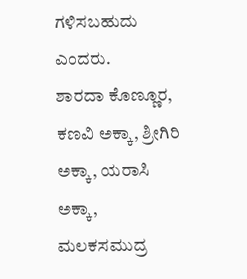ಗಳಿಸಬಹುದು ಎಂದರು.
ಶಾರದಾ ಕೊಣ್ಣೂರ, ಕಣವಿ ಅಕ್ಕಾ, ಶ್ರೀಗಿರಿ ಅಕ್ಕಾ, ಯರಾಸಿ ಅಕ್ಕಾ, ಮಲಕಸಮುದ್ರ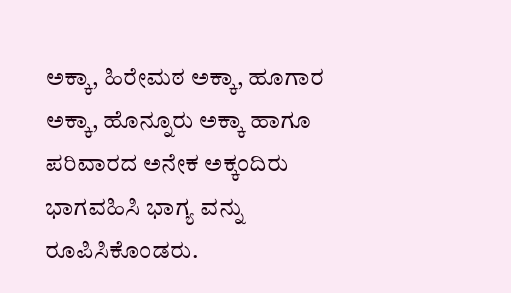ಅಕ್ಕಾ, ಹಿರೇಮಠ ಅಕ್ಕಾ, ಹೂಗಾರ ಅಕ್ಕಾ, ಹೊನ್ನೂರು ಅಕ್ಕಾ ಹಾಗೂ ಪರಿವಾರದ ಅನೇಕ ಅಕ್ಕಂದಿರು ಭಾಗವಹಿಸಿ ಭಾಗ್ಯ ವನ್ನು ರೂಪಿಸಿಕೊಂಡರು.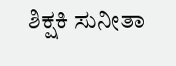ಶಿಕ್ಷಕಿ ಸುನೀತಾ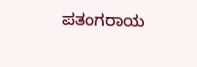ಪತಂಗರಾಯ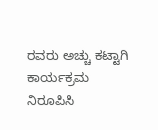ರವರು ಅಚ್ಚು ಕಟ್ಟಾಗಿ ಕಾರ್ಯಕ್ರಮ ನಿರೂಪಿಸಿ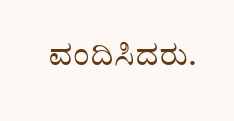ವಂದಿಸಿದರು.